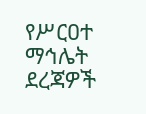የሥርዐተ ማኅሌት ደረጃዎች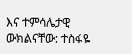እና ተምሳሌታዊ ውክልናቸው: ተስፋዬ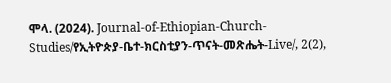ሞላ. (2024). Journal-of-Ethiopian-Church-Studies/የኢትዮጵያ-ቤተ-ክርስቲያን-ጥናት-መጽሔት-Live/, 2(2),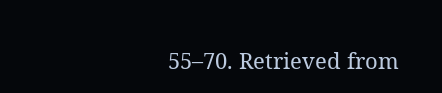55–70. Retrieved from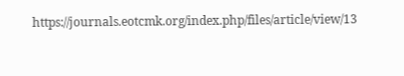https://journals.eotcmk.org/index.php/files/article/view/13